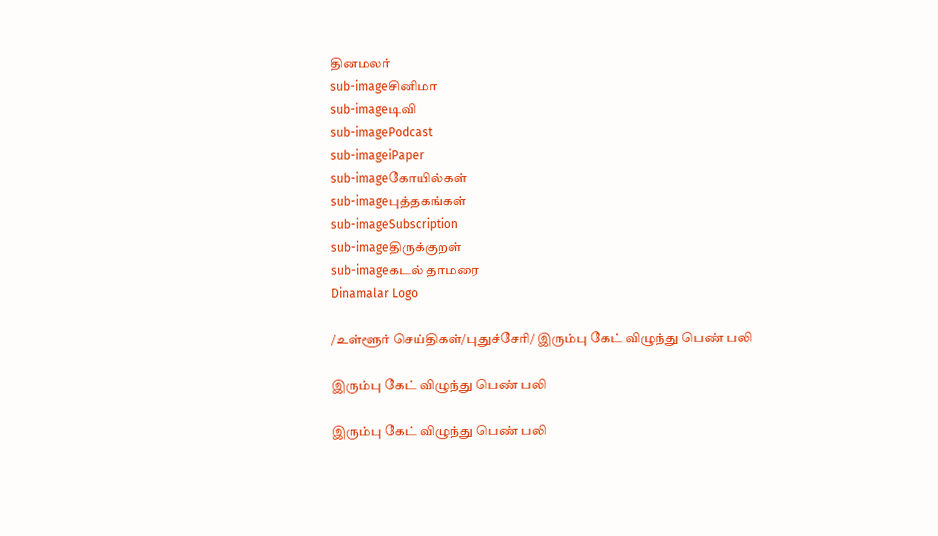தினமலர்
sub-imageசினிமா
sub-imageடிவி
sub-imagePodcast
sub-imageiPaper
sub-imageகோயில்கள்
sub-imageபுத்தகங்கள்
sub-imageSubscription
sub-imageதிருக்குறள்
sub-imageகடல் தாமரை
Dinamalar Logo

/உள்ளூர் செய்திகள்/புதுச்சேரி/ இரும்பு கேட் விழுந்து பெண் பலி

இரும்பு கேட் விழுந்து பெண் பலி

இரும்பு கேட் விழுந்து பெண் பலி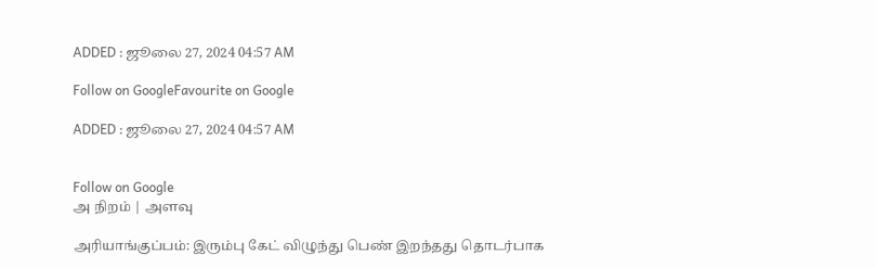ADDED : ஜூலை 27, 2024 04:57 AM

Follow on GoogleFavourite on Google

ADDED : ஜூலை 27, 2024 04:57 AM


Follow on Google
அ நிறம் | அளவு

அரியாங்குப்பம்: இரும்பு கேட் விழுந்து பெண் இறந்தது தொடர்பாக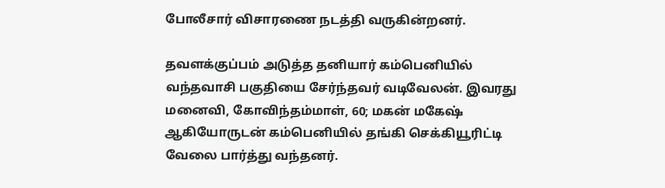போலீசார் விசாரணை நடத்தி வருகின்றனர்.

தவளக்குப்பம் அடுத்த தனியார் கம்பெனியில் வந்தவாசி பகுதியை சேர்ந்தவர் வடிவேலன். இவரது மனைவி, கோவிந்தம்மாள், 60; மகன் மகேஷ் ஆகியோருடன் கம்பெனியில் தங்கி செக்கியூரிட்டி வேலை பார்த்து வந்தனர்.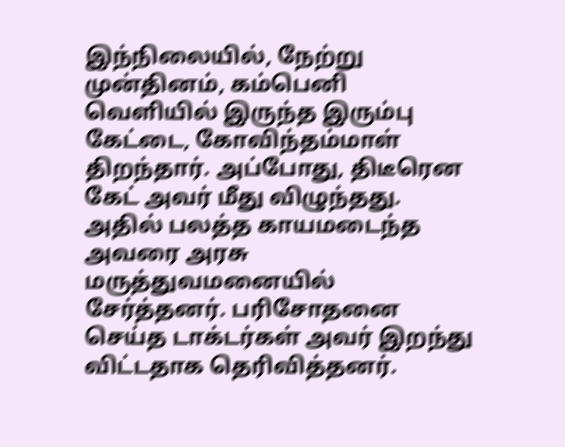இந்நிலையில், நேற்று முன்தினம், கம்பெனி வெளியில் இருந்த இரும்பு கேட்டை, கோவிந்தம்மாள் திறந்தார். அப்போது, திடீரென கேட் அவர் மீது விழுந்தது. அதில் பலத்த காயமடைந்த அவரை அரசு மருத்துவமனையில் சேர்த்தனர். பரிசோதனை செய்த டாக்டர்கள் அவர் இறந்து விட்டதாக தெரிவித்தனர்.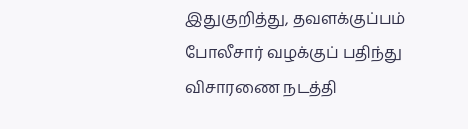இதுகுறித்து, தவளக்குப்பம் போலீசார் வழக்குப் பதிந்து விசாரணை நடத்தி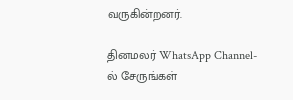வருகின்றனர்.

தினமலர் WhatsApp Channel-ல் சேருங்கள்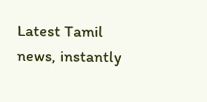Latest Tamil news, instantly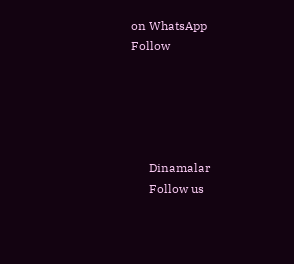on WhatsApp
Follow





      Dinamalar
      Follow us